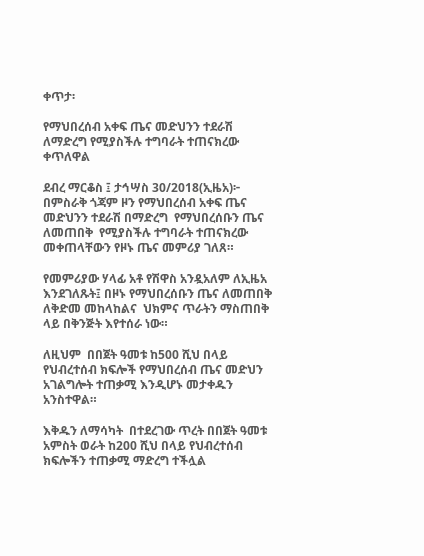ቀጥታ፡

የማህበረሰብ አቀፍ ጤና መድህንን ተደራሽ ለማድረግ የሚያስችሉ ተግባራት ተጠናክረው ቀጥለዋል

ደብረ ማርቆስ ፤ ታኅሣስ 30/2018(ኢዜአ)፦ በምስራቅ ጎጃም ዞን የማህበረሰብ አቀፍ ጤና መድህንን ተደራሽ በማድረግ  የማህበረሰቡን ጤና  ለመጠበቅ  የሚያስችሉ ተግባራት ተጠናክረው መቀጠላቸውን የዞኑ ጤና መምሪያ ገለጸ።

የመምሪያው ሃላፊ አቶ የሽዋስ አንዷአለም ለኢዜአ እንደገለጹት፤ በዞኑ የማህበረሰቡን ጤና ለመጠበቅ ለቅድመ መከላከልና  ህክምና ጥራትን ማስጠበቅ ላይ በቅንጅት እየተሰራ ነው።

ለዚህም  በበጀት ዓመቱ ከ500 ሺህ በላይ የህብረተሰብ ክፍሎች የማህበረሰብ ጤና መድህን አገልግሎት ተጠቃሚ እንዲሆኑ መታቀዱን አንስተዋል።

እቅዱን ለማሳካት  በተደረገው ጥረት በበጀት ዓመቱ አምስት ወራት ከ200 ሺህ በላይ የህብረተሰብ ክፍሎችን ተጠቃሚ ማድረግ ተችሏል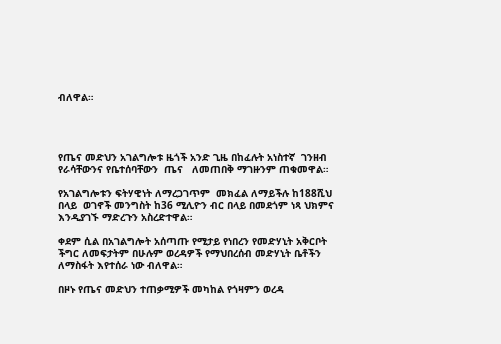ብለዋል።




የጤና መድህን አገልግሎቱ ዜጎች አንድ ጊዜ በከፈሉት አነስተኛ  ገንዘብ  የራሳቸውንና የቤተሰባቸውን  ጤና   ለመጠበቅ ማገዙንም ጠቁመዋል።

የአገልግሎቱን ፍትሃዊነት ለማረጋገጥም  መክፈል ለማይችሉ ከ188ሺህ በላይ  ወገኖች መንግስት ከ36 ሚሊዮን ብር በላይ በመደጎም ነጻ ህክምና እንዲያገኙ ማድረጉን አስረድተዋል።

ቀደም ሲል በአገልግሎት አሰጣጡ የሚታይ የነበረን የመድሃኒት አቅርቦት ችግር ለመፍታትም በሁሉም ወረዳዎች የማህበረሰብ መድሃኒት ቤቶችን ለማስፋት እየተሰራ ነው ብለዋል።

በዞኑ የጤና መድህን ተጠቃሚዎች መካከል የጎዛምን ወረዳ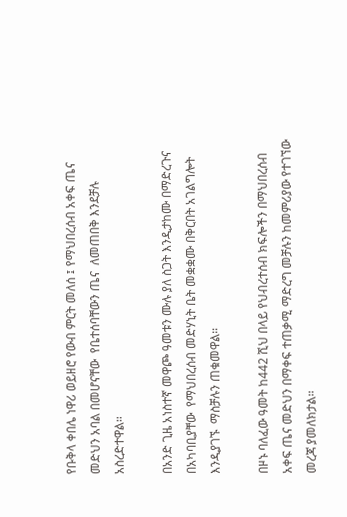የቡቅላ ቀበሌ ነዋሪ ወይዘሮ የውብ ምርት መለሰ ፤ የማህበረሰብ አቀፍ ጤና መድህን አባል በመሆናቸው  የቤተሰባቸውን ጤና  ለመጠበቅ እንደቻሉ  አስረድተዋል።

በአንድ ጊዜ አነስተኛ መዋጮ ዓመቱን ሙሉ ያለ ስጋት እንዲታከሙ በማድረጉና በአካባቢያቸው  የማህበረሰብ መድሃኒት ቤት መቋቋሙ በቅርበት አገልግሎት እንዲያገኙ  ማስቻሉን ጠቁመዋል።

በዞኑ ባለፈው ዓመት ከ442 ሺህ በላይ የህብረተሰብ ክፍሎችን በማህበረሰብ አቀፍ ጤና መድህን በማቀፍ ተጠቃሚ ማድረግ መቻሉን ከመምሪያው የተገኘው መረጃ ያመለክታል።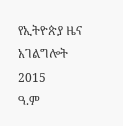የኢትዮጵያ ዜና አገልግሎት
2015
ዓ.ም